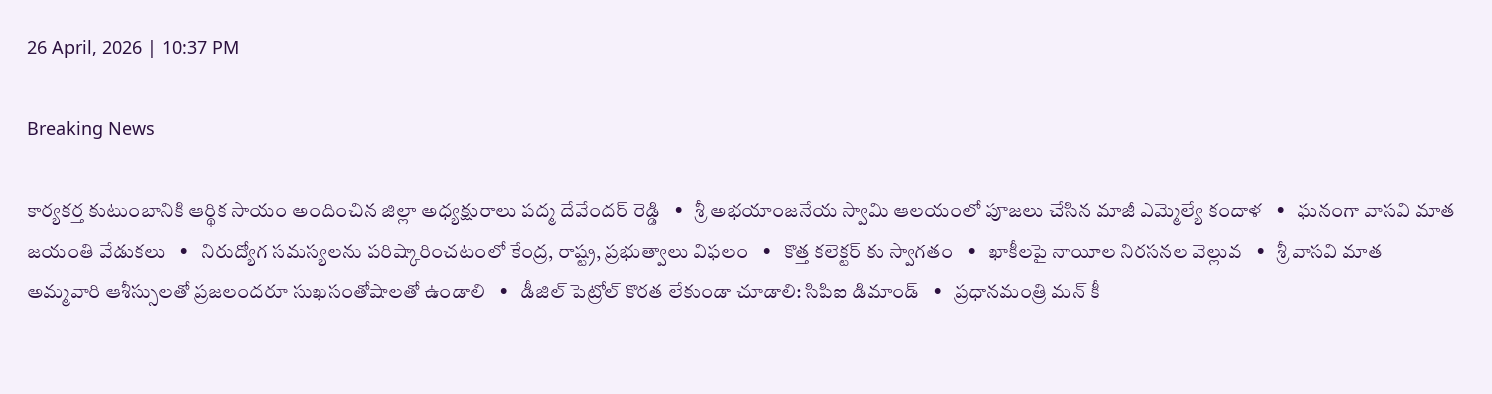26 April, 2026 | 10:37 PM

Breaking News

కార్యకర్త కుటుంబానికి ఆర్థిక సాయం అందించిన జిల్లా అధ్యక్షురాలు పద్మ దేవేందర్ రెడ్డి   •   శ్రీ అభయాంజనేయ స్వామి ఆలయంలో పూజలు చేసిన మాజీ ఎమ్మెల్యే కందాళ   •   ఘనంగా వాసవి మాత జయంతి వేడుకలు   •   నిరుద్యోగ సమస్యలను పరిష్కారించటంలో కేంద్ర, రాష్ట్ర, ప్రభుత్వాలు విఫలం   •   కొత్త కలెక్టర్ కు స్వాగతం   •   ఖాకీలపై నాయీల నిరసనల వెల్లువ   •   శ్రీ వాసవి మాత అమ్మవారి ఆశీస్సులతో ప్రజలందరూ సుఖసంతోషాలతో ఉండాలి   •   డీజిల్ పెట్రోల్ కొరత లేకుండా చూడాలి: సిపిఐ డిమాండ్   •   ప్రధానమంత్రి మన్ కీ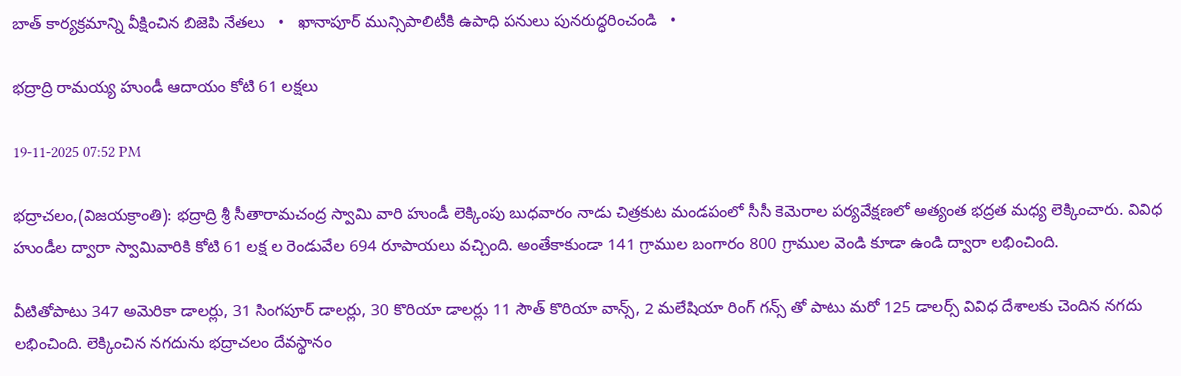బాత్ కార్యక్రమాన్ని వీక్షించిన బిజెపి నేతలు   •   ఖానాపూర్ మున్సిపాలిటీకి ఉపాధి పనులు పునరుద్ధరించండి   •

భద్రాద్రి రామయ్య హుండీ ఆదాయం కోటి 61 లక్షలు

19-11-2025 07:52 PM

భద్రాచలం,(విజయక్రాంతి): భద్రాద్రి శ్రీ సీతారామచంద్ర స్వామి వారి హుండీ లెక్కింపు బుధవారం నాడు చిత్రకుట మండపంలో సీసీ కెమెరాల పర్యవేక్షణలో అత్యంత భద్రత మధ్య లెక్కించారు. వివిధ హుండీల ద్వారా స్వామివారికి కోటి 61 లక్ష ల రెండువేల 694 రూపాయలు వచ్చింది. అంతేకాకుండా 141 గ్రాముల బంగారం 800 గ్రాముల వెండి కూడా ఉండి ద్వారా లభించింది.

వీటితోపాటు 347 అమెరికా డాలర్లు, 31 సింగపూర్ డాలర్లు, 30 కొరియా డాలర్లు 11 సౌత్ కొరియా వాన్స్, 2 మలేషియా రింగ్ గన్స్ తో పాటు మరో 125 డాలర్స్ వివిధ దేశాలకు చెందిన నగదు లభించింది. లెక్కించిన నగదును భద్రాచలం దేవస్థానం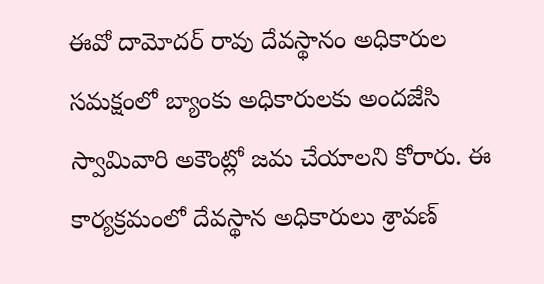ఈవో దామోదర్ రావు దేవస్థానం అధికారుల సమక్షంలో బ్యాంకు అధికారులకు అందజేసి స్వామివారి అకౌంట్లో జమ చేయాలని కోరారు. ఈ కార్యక్రమంలో దేవస్థాన అధికారులు శ్రావణ్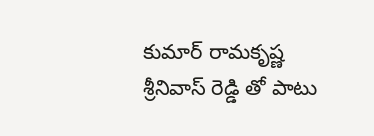కుమార్ రామకృష్ణ శ్రీనివాస్ రెడ్డి తో పాటు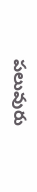పలువురు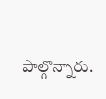పాల్గొన్నారు.